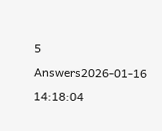5 Answers2026-01-16 14:18:04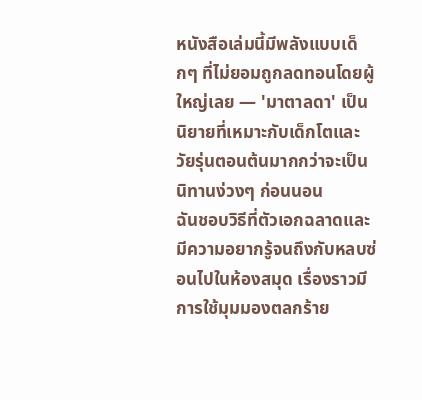หนังสือเล่มนี้มีพลังแบบเด็กๆ ที่ไม่ยอมถูกลดทอนโดยผู้ใหญ่เลย — 'มาตาลดา' เป็นนิยายที่เหมาะกับเด็กโตและวัยรุ่นตอนต้นมากกว่าจะเป็นนิทานง่วงๆ ก่อนนอน
ฉันชอบวิธีที่ตัวเอกฉลาดและมีความอยากรู้จนถึงกับหลบซ่อนไปในห้องสมุด เรื่องราวมีการใช้มุมมองตลกร้าย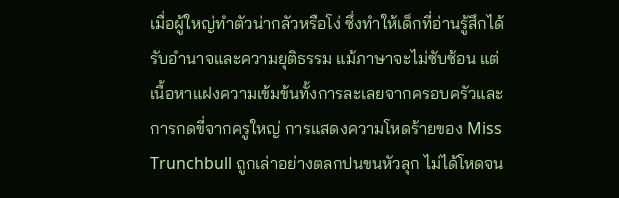เมื่อผู้ใหญ่ทำตัวน่ากลัวหรือโง่ ซึ่งทำให้เด็กที่อ่านรู้สึกได้รับอำนาจและความยุติธรรม แม้ภาษาจะไม่ซับซ้อน แต่เนื้อหาแฝงความเข้มข้นทั้งการละเลยจากครอบครัวและการกดขี่จากครูใหญ่ การแสดงความโหดร้ายของ Miss Trunchbull ถูกเล่าอย่างตลกปนขนหัวลุก ไม่ได้โหดจน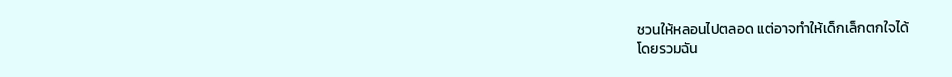ชวนให้หลอนไปตลอด แต่อาจทำให้เด็กเล็กตกใจได้
โดยรวมฉัน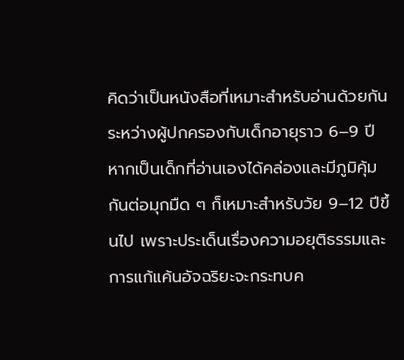คิดว่าเป็นหนังสือที่เหมาะสำหรับอ่านด้วยกันระหว่างผู้ปกครองกับเด็กอายุราว 6–9 ปี หากเป็นเด็กที่อ่านเองได้คล่องและมีภูมิคุ้มกันต่อมุกมืด ๆ ก็เหมาะสำหรับวัย 9–12 ปีขึ้นไป เพราะประเด็นเรื่องความอยุติธรรมและการแก้แค้นอัจฉริยะจะกระทบค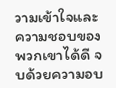วามเข้าใจและความชอบของพวกเขาได้ดี จบด้วยความอบ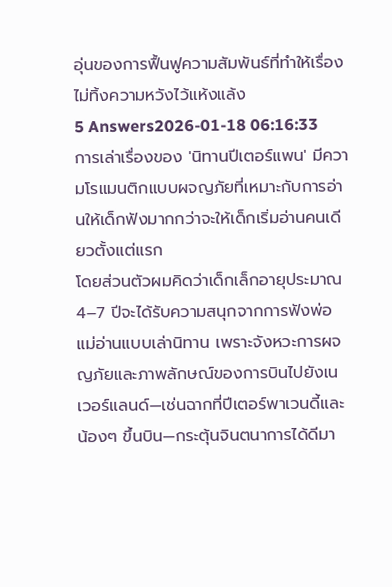อุ่นของการฟื้นฟูความสัมพันธ์ที่ทำให้เรื่องไม่ทิ้งความหวังไว้แห้งแล้ง
5 Answers2026-01-18 06:16:33
การเล่าเรื่องของ 'นิทานปีเตอร์แพน' มีความโรแมนติกแบบผจญภัยที่เหมาะกับการอ่านให้เด็กฟังมากกว่าจะให้เด็กเริ่มอ่านคนเดียวตั้งแต่แรก
โดยส่วนตัวผมคิดว่าเด็กเล็กอายุประมาณ 4–7 ปีจะได้รับความสนุกจากการฟังพ่อแม่อ่านแบบเล่านิทาน เพราะจังหวะการผจญภัยและภาพลักษณ์ของการบินไปยังเนเวอร์แลนด์—เช่นฉากที่ปีเตอร์พาเวนดี้และน้องๆ ขึ้นบิน—กระตุ้นจินตนาการได้ดีมา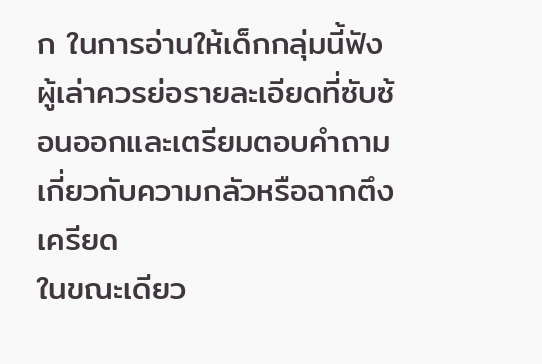ก ในการอ่านให้เด็กกลุ่มนี้ฟัง ผู้เล่าควรย่อรายละเอียดที่ซับซ้อนออกและเตรียมตอบคำถามเกี่ยวกับความกลัวหรือฉากตึงเครียด
ในขณะเดียว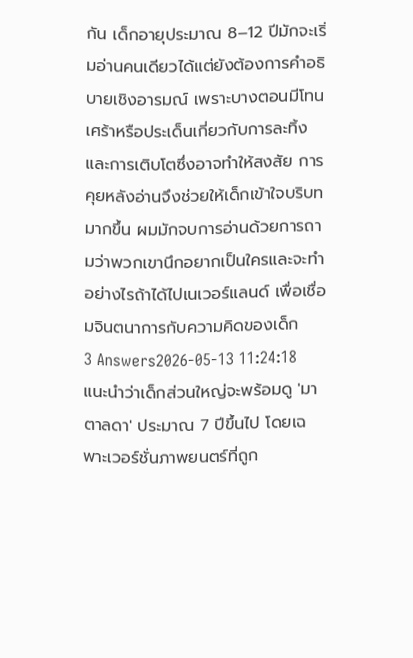กัน เด็กอายุประมาณ 8–12 ปีมักจะเริ่มอ่านคนเดียวได้แต่ยังต้องการคำอธิบายเชิงอารมณ์ เพราะบางตอนมีโทนเศร้าหรือประเด็นเกี่ยวกับการละทิ้งและการเติบโตซึ่งอาจทำให้สงสัย การคุยหลังอ่านจึงช่วยให้เด็กเข้าใจบริบทมากขึ้น ผมมักจบการอ่านด้วยการถามว่าพวกเขานึกอยากเป็นใครและจะทำอย่างไรถ้าได้ไปเนเวอร์แลนด์ เพื่อเชื่อมจินตนาการกับความคิดของเด็ก
3 Answers2026-05-13 11:24:18
แนะนำว่าเด็กส่วนใหญ่จะพร้อมดู 'มาตาลดา' ประมาณ 7 ปีขึ้นไป โดยเฉพาะเวอร์ชั่นภาพยนตร์ที่ถูก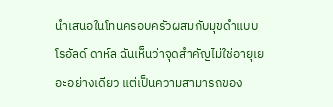นำเสนอในโทนครอบครัวผสมกับมุขดำแบบโรอัลด์ ดาห์ล ฉันเห็นว่าจุดสำคัญไม่ใช่อายุเยอะอย่างเดียว แต่เป็นความสามารถของ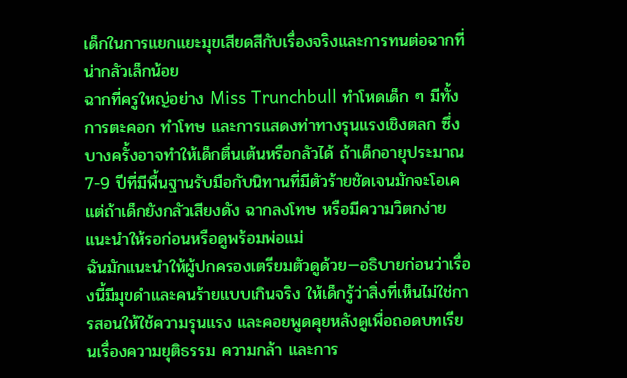เด็กในการแยกแยะมุขเสียดสีกับเรื่องจริงและการทนต่อฉากที่น่ากลัวเล็กน้อย
ฉากที่ครูใหญ่อย่าง Miss Trunchbull ทำโหดเด็ก ๆ มีทั้งการตะคอก ทำโทษ และการแสดงท่าทางรุนแรงเชิงตลก ซึ่งบางครั้งอาจทำให้เด็กตื่นเต้นหรือกลัวได้ ถ้าเด็กอายุประมาณ 7-9 ปีที่มีพื้นฐานรับมือกับนิทานที่มีตัวร้ายชัดเจนมักจะโอเค แต่ถ้าเด็กยังกลัวเสียงดัง ฉากลงโทษ หรือมีความวิตกง่าย แนะนำให้รอก่อนหรือดูพร้อมพ่อแม่
ฉันมักแนะนำให้ผู้ปกครองเตรียมตัวดูด้วย—อธิบายก่อนว่าเรื่องนี้มีมุขดำและคนร้ายแบบเกินจริง ให้เด็กรู้ว่าสิ่งที่เห็นไม่ใช่การสอนให้ใช้ความรุนแรง และคอยพูดคุยหลังดูเพื่อถอดบทเรียนเรื่องความยุติธรรม ความกล้า และการ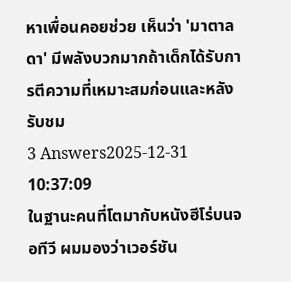หาเพื่อนคอยช่วย เห็นว่า 'มาตาลดา' มีพลังบวกมากถ้าเด็กได้รับการตีความที่เหมาะสมก่อนและหลังรับชม
3 Answers2025-12-31 10:37:09
ในฐานะคนที่โตมากับหนังฮีโร่บนจอทีวี ผมมองว่าเวอร์ชัน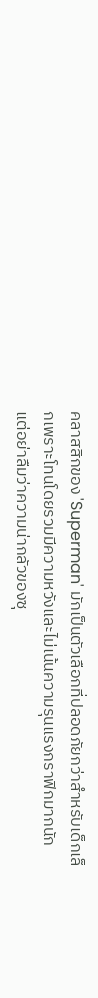คลาสสิกของ 'Superman' มักเป็นตัวเลือกที่ปลอดภัยกว่าสำหรับเด็กเล็กเพราะโทนโดยรวมมีความหวังและไม่เน้นความรุนแรงกราฟิกมากนัก แต่อย่าลืมว่าความน่ากลัวของซุ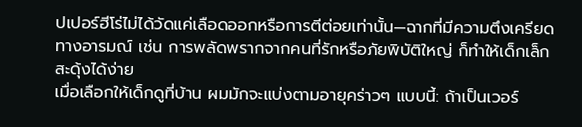ปเปอร์ฮีโร่ไม่ได้วัดแค่เลือดออกหรือการตีต่อยเท่านั้น—ฉากที่มีความตึงเครียดทางอารมณ์ เช่น การพลัดพรากจากคนที่รักหรือภัยพิบัติใหญ่ ก็ทำให้เด็กเล็กสะดุ้งได้ง่าย
เมื่อเลือกให้เด็กดูที่บ้าน ผมมักจะแบ่งตามอายุคร่าวๆ แบบนี้: ถ้าเป็นเวอร์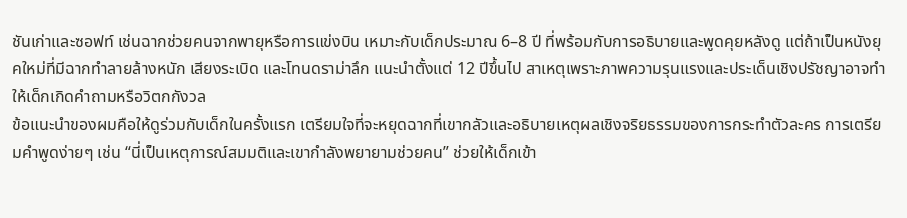ชันเก่าและซอฟท์ เช่นฉากช่วยคนจากพายุหรือการแข่งบิน เหมาะกับเด็กประมาณ 6–8 ปี ที่พร้อมกับการอธิบายและพูดคุยหลังดู แต่ถ้าเป็นหนังยุคใหม่ที่มีฉากทำลายล้างหนัก เสียงระเบิด และโทนดราม่าลึก แนะนำตั้งแต่ 12 ปีขึ้นไป สาเหตุเพราะภาพความรุนแรงและประเด็นเชิงปรัชญาอาจทำให้เด็กเกิดคำถามหรือวิตกกังวล
ข้อแนะนำของผมคือให้ดูร่วมกับเด็กในครั้งแรก เตรียมใจที่จะหยุดฉากที่เขากลัวและอธิบายเหตุผลเชิงจริยธรรมของการกระทำตัวละคร การเตรียมคำพูดง่ายๆ เช่น “นี่เป็นเหตุการณ์สมมติและเขากำลังพยายามช่วยคน” ช่วยให้เด็กเข้า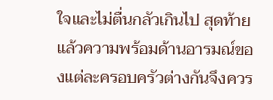ใจและไม่ตื่นกลัวเกินไป สุดท้ายแล้วความพร้อมด้านอารมณ์ของแต่ละครอบครัวต่างกันจึงควร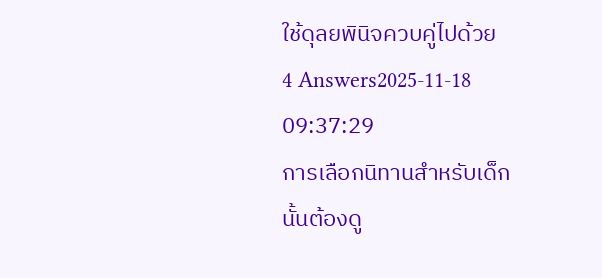ใช้ดุลยพินิจควบคู่ไปด้วย
4 Answers2025-11-18 09:37:29
การเลือกนิทานสำหรับเด็กนั้นต้องดู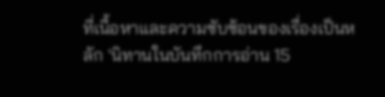ที่เนื้อหาและความซับซ้อนของเรื่องเป็นหลัก 'นิทานในบันทึกการอ่าน 15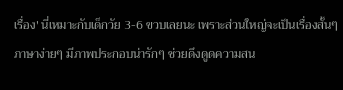เรื่อง' นี่เหมาะกับเด็กวัย 3-6 ขวบเลยนะ เพราะส่วนใหญ่จะเป็นเรื่องสั้นๆ ภาษาง่ายๆ มีภาพประกอบน่ารักๆ ช่วยดึงดูดความสน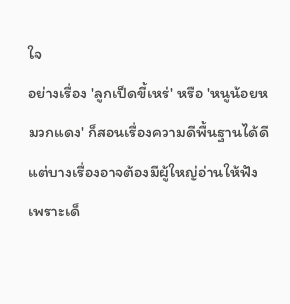ใจ
อย่างเรื่อง 'ลูกเป็ดขี้เหร่' หรือ 'หนูน้อยหมวกแดง' ก็สอนเรื่องความดีพื้นฐานได้ดี แต่บางเรื่องอาจต้องมีผู้ใหญ่อ่านให้ฟังเพราะเด็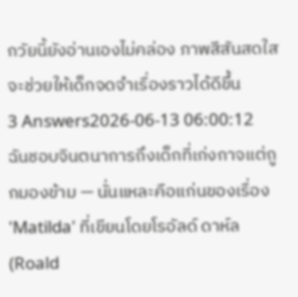กวัยนี้ยังอ่านเองไม่คล่อง ภาพสีสันสดใสจะช่วยให้เด็กจดจำเรื่องราวได้ดีขึ้น
3 Answers2026-06-13 06:00:12
ฉันชอบจินตนาการถึงเด็กที่เก่งกาจแต่ถูกมองข้าม — นั่นแหละคือแก่นของเรื่อง 'Matilda' ที่เขียนโดยโรอัลด์ ดาห์ล (Roald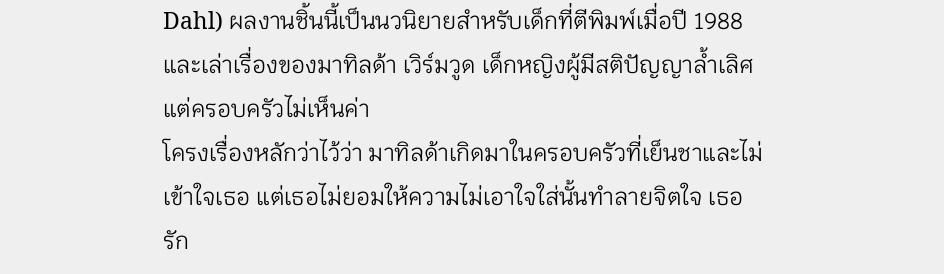Dahl) ผลงานชิ้นนี้เป็นนวนิยายสำหรับเด็กที่ตีพิมพ์เมื่อปี 1988 และเล่าเรื่องของมาทิลด้า เวิร์มวูด เด็กหญิงผู้มีสติปัญญาล้ำเลิศแต่ครอบครัวไม่เห็นค่า
โครงเรื่องหลักว่าไว้ว่า มาทิลด้าเกิดมาในครอบครัวที่เย็นชาและไม่เข้าใจเธอ แต่เธอไม่ยอมให้ความไม่เอาใจใส่นั้นทำลายจิตใจ เธอรัก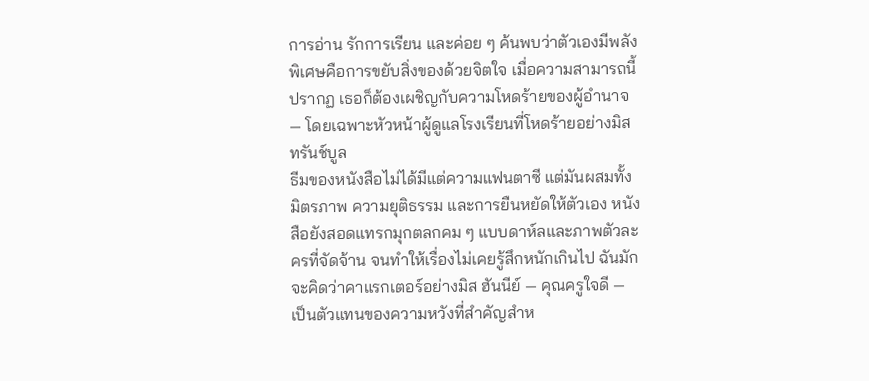การอ่าน รักการเรียน และค่อย ๆ ค้นพบว่าตัวเองมีพลังพิเศษคือการขยับสิ่งของด้วยจิตใจ เมื่อความสามารถนี้ปรากฏ เธอก็ต้องเผชิญกับความโหดร้ายของผู้อำนาจ — โดยเฉพาะหัวหน้าผู้ดูแลโรงเรียนที่โหดร้ายอย่างมิส ทรันช์บูล
ธีมของหนังสือไม่ได้มีแต่ความแฟนตาซี แต่มันผสมทั้งมิตรภาพ ความยุติธรรม และการยืนหยัดให้ตัวเอง หนังสือยังสอดแทรกมุกตลกคม ๆ แบบดาห์ลและภาพตัวละครที่จัดจ้าน จนทำให้เรื่องไม่เคยรู้สึกหนักเกินไป ฉันมักจะคิดว่าคาแรกเตอร์อย่างมิส ฮันนีย์ — คุณครูใจดี — เป็นตัวแทนของความหวังที่สำคัญสำห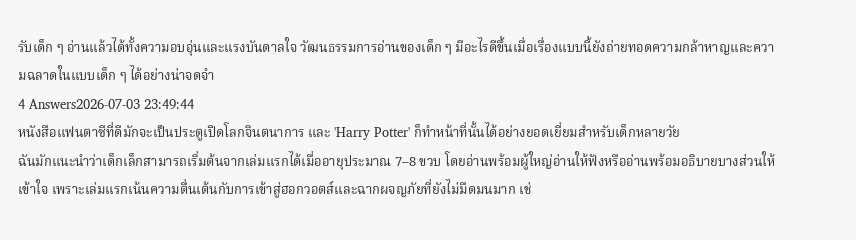รับเด็ก ๆ อ่านแล้วได้ทั้งความอบอุ่นและแรงบันดาลใจ วัฒนธรรมการอ่านของเด็ก ๆ มีอะไรดีขึ้นเมื่อเรื่องแบบนี้ยังถ่ายทอดความกล้าหาญและความฉลาดในแบบเด็ก ๆ ได้อย่างน่าจดจำ
4 Answers2026-07-03 23:49:44
หนังสือแฟนตาซีที่ดีมักจะเป็นประตูเปิดโลกจินตนาการ และ 'Harry Potter' ก็ทำหน้าที่นั้นได้อย่างยอดเยี่ยมสำหรับเด็กหลายวัย
ฉันมักแนะนำว่าเด็กเล็กสามารถเริ่มต้นจากเล่มแรกได้เมื่ออายุประมาณ 7–8 ขวบ โดยอ่านพร้อมผู้ใหญ่อ่านให้ฟังหรืออ่านพร้อมอธิบายบางส่วนให้เข้าใจ เพราะเล่มแรกเน้นความตื่นเต้นกับการเข้าสู่ฮอกวอตส์และฉากผจญภัยที่ยังไม่มืดมนมาก เช่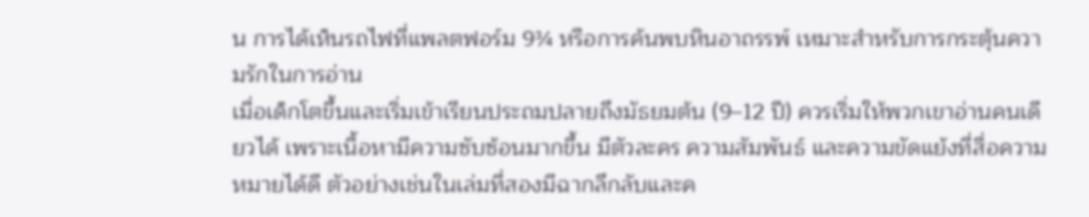น การได้เห็นรถไฟที่แพลตฟอร์ม 9¾ หรือการค้นพบหินอาถรรพ์ เหมาะสำหรับการกระตุ้นความรักในการอ่าน
เมื่อเด็กโตขึ้นและเริ่มเข้าเรียนประถมปลายถึงมัธยมต้น (9–12 ปี) ควรเริ่มให้พวกเขาอ่านคนเดียวได้ เพราะเนื้อหามีความซับซ้อนมากขึ้น มีตัวละคร ความสัมพันธ์ และความขัดแย้งที่สื่อความหมายได้ดี ตัวอย่างเช่นในเล่มที่สองมีฉากลึกลับและค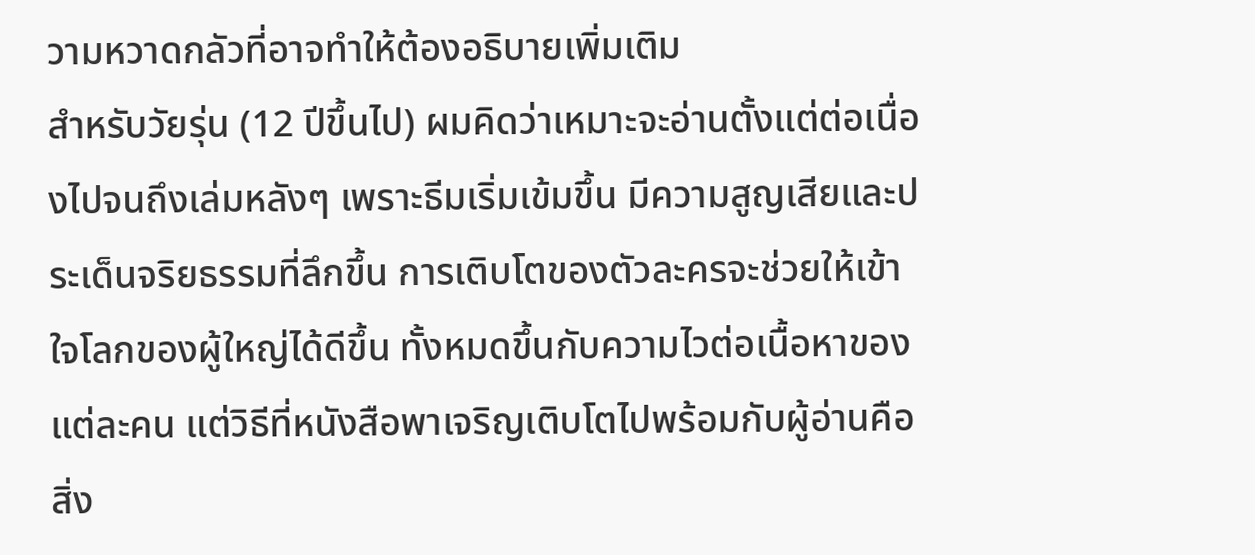วามหวาดกลัวที่อาจทำให้ต้องอธิบายเพิ่มเติม
สำหรับวัยรุ่น (12 ปีขึ้นไป) ผมคิดว่าเหมาะจะอ่านตั้งแต่ต่อเนื่องไปจนถึงเล่มหลังๆ เพราะธีมเริ่มเข้มขึ้น มีความสูญเสียและประเด็นจริยธรรมที่ลึกขึ้น การเติบโตของตัวละครจะช่วยให้เข้าใจโลกของผู้ใหญ่ได้ดีขึ้น ทั้งหมดขึ้นกับความไวต่อเนื้อหาของแต่ละคน แต่วิธีที่หนังสือพาเจริญเติบโตไปพร้อมกับผู้อ่านคือสิ่ง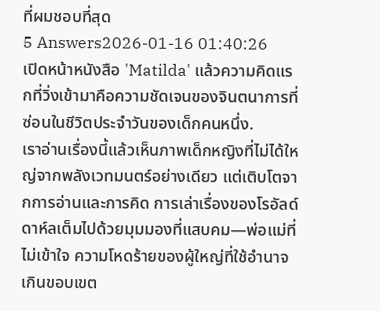ที่ผมชอบที่สุด
5 Answers2026-01-16 01:40:26
เปิดหน้าหนังสือ 'Matilda' แล้วความคิดแรกที่วิ่งเข้ามาคือความชัดเจนของจินตนาการที่ซ่อนในชีวิตประจำวันของเด็กคนหนึ่ง.
เราอ่านเรื่องนี้แล้วเห็นภาพเด็กหญิงที่ไม่ได้ใหญ่จากพลังเวทมนตร์อย่างเดียว แต่เติบโตจากการอ่านและการคิด การเล่าเรื่องของโรอัลด์ ดาห์ลเต็มไปด้วยมุมมองที่แสบคม—พ่อแม่ที่ไม่เข้าใจ ความโหดร้ายของผู้ใหญ่ที่ใช้อำนาจเกินขอบเขต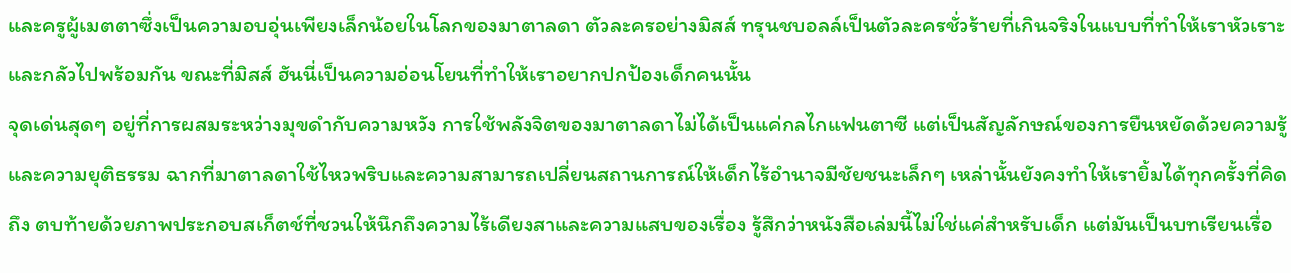และครูผู้เมตตาซึ่งเป็นความอบอุ่นเพียงเล็กน้อยในโลกของมาตาลดา ตัวละครอย่างมิสส์ ทรุนชบอลล์เป็นตัวละครชั่วร้ายที่เกินจริงในแบบที่ทำให้เราหัวเราะและกลัวไปพร้อมกัน ขณะที่มิสส์ ฮันนี่เป็นความอ่อนโยนที่ทำให้เราอยากปกป้องเด็กคนนั้น
จุดเด่นสุดๆ อยู่ที่การผสมระหว่างมุขดำกับความหวัง การใช้พลังจิตของมาตาลดาไม่ได้เป็นแค่กลไกแฟนตาซี แต่เป็นสัญลักษณ์ของการยืนหยัดด้วยความรู้และความยุติธรรม ฉากที่มาตาลดาใช้ไหวพริบและความสามารถเปลี่ยนสถานการณ์ให้เด็กไร้อำนาจมีชัยชนะเล็กๆ เหล่านั้นยังคงทำให้เรายิ้มได้ทุกครั้งที่คิดถึง ตบท้ายด้วยภาพประกอบสเก็ตช์ที่ชวนให้นึกถึงความไร้เดียงสาและความแสบของเรื่อง รู้สึกว่าหนังสือเล่มนี้ไม่ใช่แค่สำหรับเด็ก แต่มันเป็นบทเรียนเรื่อ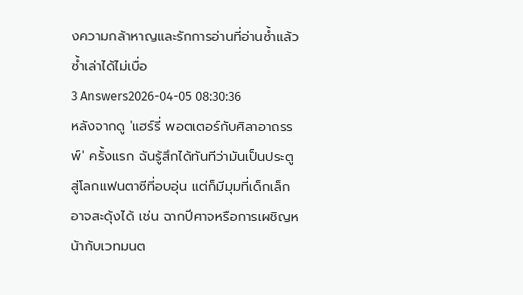งความกล้าหาญและรักการอ่านที่อ่านซ้ำแล้วซ้ำเล่าได้ไม่เบื่อ
3 Answers2026-04-05 08:30:36
หลังจากดู 'แฮร์รี่ พอตเตอร์กับศิลาอาถรรพ์' ครั้งแรก ฉันรู้สึกได้ทันทีว่ามันเป็นประตูสู่โลกแฟนตาซีที่อบอุ่น แต่ก็มีมุมที่เด็กเล็กอาจสะดุ้งได้ เช่น ฉากปีศาจหรือการเผชิญหน้ากับเวทมนต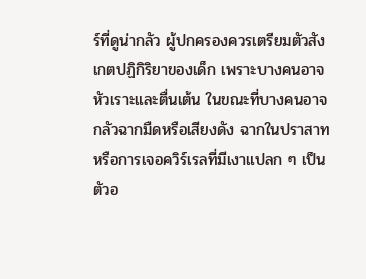ร์ที่ดูน่ากลัว ผู้ปกครองควรเตรียมตัวสังเกตปฏิกิริยาของเด็ก เพราะบางคนอาจหัวเราะและตื่นเต้น ในขณะที่บางคนอาจกลัวฉากมืดหรือเสียงดัง ฉากในปราสาทหรือการเจอควิร์เรลที่มีเงาแปลก ๆ เป็นตัวอ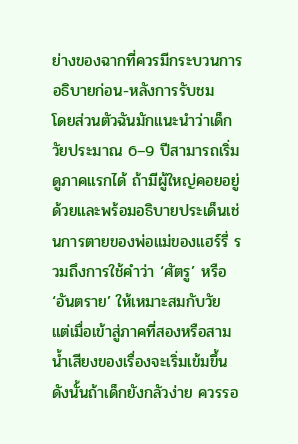ย่างของฉากที่ควรมีกระบวนการอธิบายก่อน-หลังการรับชม
โดยส่วนตัวฉันมักแนะนำว่าเด็กวัยประมาณ 6–9 ปีสามารถเริ่มดูภาคแรกได้ ถ้ามีผู้ใหญ่คอยอยู่ด้วยและพร้อมอธิบายประเด็นเช่นการตายของพ่อแม่ของแฮร์รี่ รวมถึงการใช้คำว่า ‘ศัตรู’ หรือ ‘อันตราย’ ให้เหมาะสมกับวัย แต่เมื่อเข้าสู่ภาคที่สองหรือสาม น้ำเสียงของเรื่องจะเริ่มเข้มขึ้น ดังนั้นถ้าเด็กยังกลัวง่าย ควรรอ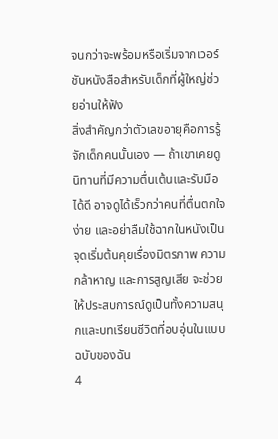จนกว่าจะพร้อมหรือเริ่มจากเวอร์ชันหนังสือสำหรับเด็กที่ผู้ใหญ่ช่วยอ่านให้ฟัง
สิ่งสำคัญกว่าตัวเลขอายุคือการรู้จักเด็กคนนั้นเอง — ถ้าเขาเคยดูนิทานที่มีความตื่นเต้นและรับมือได้ดี อาจดูได้เร็วกว่าคนที่ตื่นตกใจง่าย และอย่าลืมใช้ฉากในหนังเป็นจุดเริ่มต้นคุยเรื่องมิตรภาพ ความกล้าหาญ และการสูญเสีย จะช่วยให้ประสบการณ์ดูเป็นทั้งความสนุกและบทเรียนชีวิตที่อบอุ่นในแบบฉบับของฉัน
4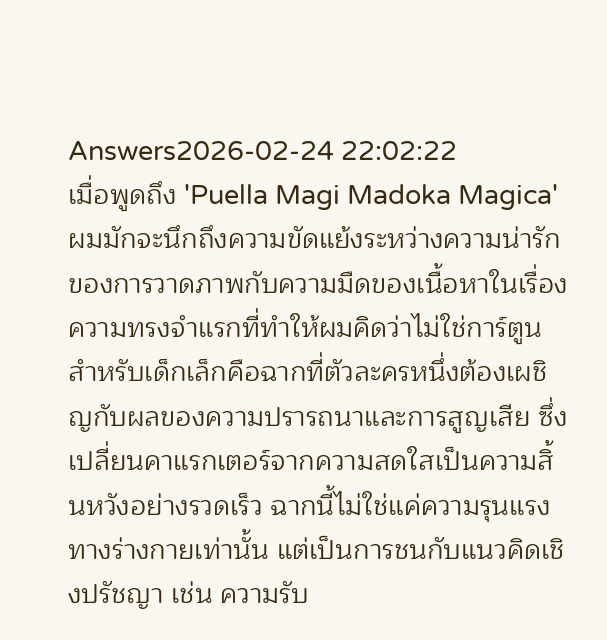Answers2026-02-24 22:02:22
เมื่อพูดถึง 'Puella Magi Madoka Magica' ผมมักจะนึกถึงความขัดแย้งระหว่างความน่ารักของการวาดภาพกับความมืดของเนื้อหาในเรื่อง
ความทรงจำแรกที่ทำให้ผมคิดว่าไม่ใช่การ์ตูนสำหรับเด็กเล็กคือฉากที่ตัวละครหนึ่งต้องเผชิญกับผลของความปรารถนาและการสูญเสีย ซึ่งเปลี่ยนคาแรกเตอร์จากความสดใสเป็นความสิ้นหวังอย่างรวดเร็ว ฉากนี้ไม่ใช่แค่ความรุนแรงทางร่างกายเท่านั้น แต่เป็นการชนกับแนวคิดเชิงปรัชญา เช่น ความรับ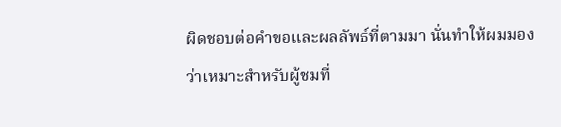ผิดชอบต่อคำขอและผลลัพธ์ที่ตามมา นั่นทำให้ผมมองว่าเหมาะสำหรับผู้ชมที่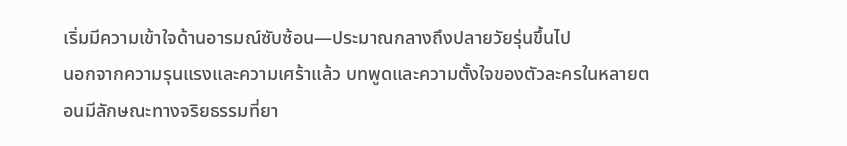เริ่มมีความเข้าใจด้านอารมณ์ซับซ้อน—ประมาณกลางถึงปลายวัยรุ่นขึ้นไป
นอกจากความรุนแรงและความเศร้าแล้ว บทพูดและความตั้งใจของตัวละครในหลายตอนมีลักษณะทางจริยธรรมที่ยา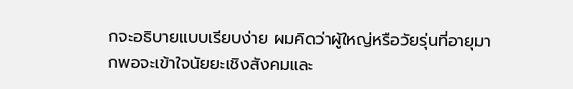กจะอธิบายแบบเรียบง่าย ผมคิดว่าผู้ใหญ่หรือวัยรุ่นที่อายุมากพอจะเข้าใจนัยยะเชิงสังคมและ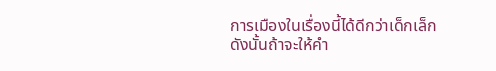การเมืองในเรื่องนี้ได้ดีกว่าเด็กเล็ก ดังนั้นถ้าจะให้คำ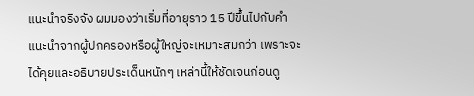แนะนำจริงจัง ผมมองว่าเริ่มที่อายุราว 15 ปีขึ้นไปกับคำแนะนำจากผู้ปกครองหรือผู้ใหญ่จะเหมาะสมกว่า เพราะจะได้คุยและอธิบายประเด็นหนักๆ เหล่านี้ให้ชัดเจนก่อนดู